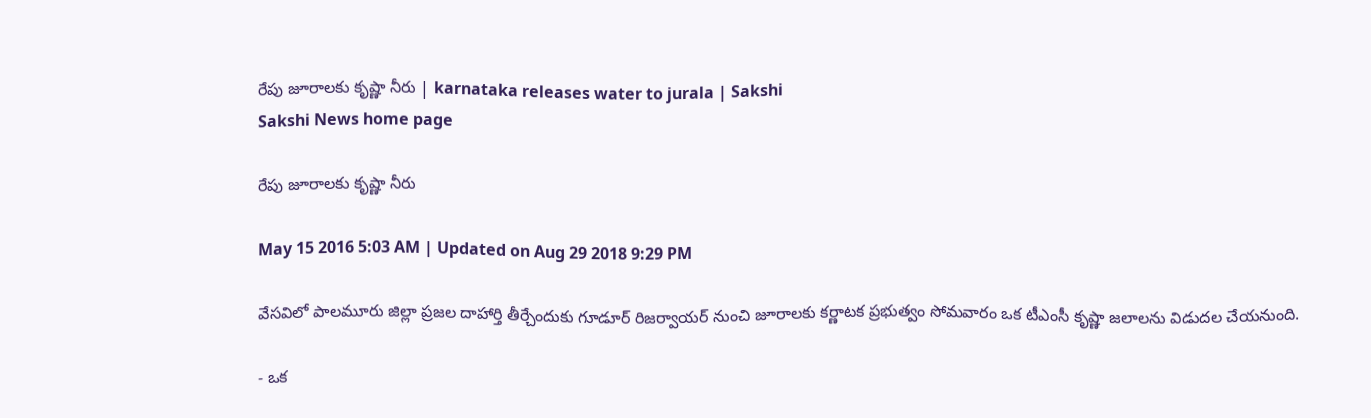రేపు జూరాలకు కృష్ణా నీరు | karnataka releases water to jurala | Sakshi
Sakshi News home page

రేపు జూరాలకు కృష్ణా నీరు

May 15 2016 5:03 AM | Updated on Aug 29 2018 9:29 PM

వేసవిలో పాలమూరు జిల్లా ప్రజల దాహార్తి తీర్చేందుకు గూడూర్ రిజర్వాయర్ నుంచి జూరాలకు కర్ణాటక ప్రభుత్వం సోమవారం ఒక టీఎంసీ కృష్ణా జలాలను విడుదల చేయనుంది.

- ఒక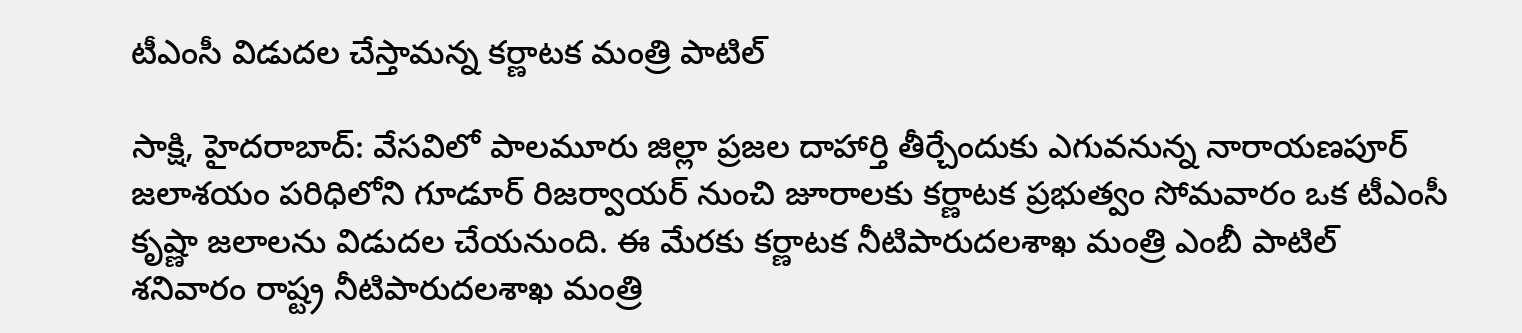టీఎంసీ విడుదల చేస్తామన్న కర్ణాటక మంత్రి పాటిల్

సాక్షి, హైదరాబాద్: వేసవిలో పాలమూరు జిల్లా ప్రజల దాహార్తి తీర్చేందుకు ఎగువనున్న నారాయణపూర్ జలాశయం పరిధిలోని గూడూర్ రిజర్వాయర్ నుంచి జూరాలకు కర్ణాటక ప్రభుత్వం సోమవారం ఒక టీఎంసీ కృష్ణా జలాలను విడుదల చేయనుంది. ఈ మేరకు కర్ణాటక నీటిపారుదలశాఖ మంత్రి ఎంబీ పాటిల్ శనివారం రాష్ట్ర నీటిపారుదలశాఖ మంత్రి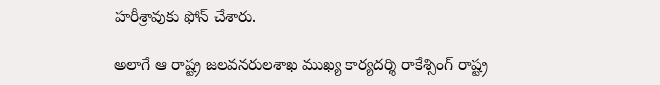హరీశ్రావుకు ఫోన్ చేశారు.

అలాగే ఆ రాష్ట్ర జలవనరులశాఖ ముఖ్య కార్యదర్శి రాకేశ్సింగ్ రాష్ట్ర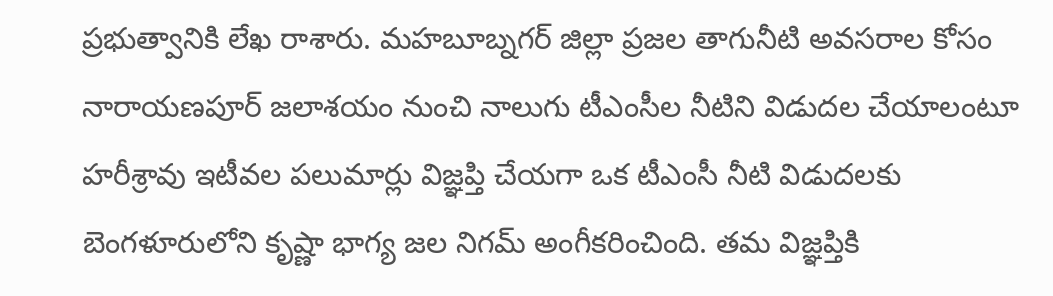ప్రభుత్వానికి లేఖ రాశారు. మహబూబ్నగర్ జిల్లా ప్రజల తాగునీటి అవసరాల కోసం నారాయణపూర్ జలాశయం నుంచి నాలుగు టీఎంసీల నీటిని విడుదల చేయాలంటూ హరీశ్రావు ఇటీవల పలుమార్లు విజ్ఞప్తి చేయగా ఒక టీఎంసీ నీటి విడుదలకు బెంగళూరులోని కృష్ణా భాగ్య జల నిగమ్ అంగీకరించింది. తమ విజ్ఞప్తికి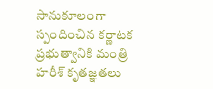సానుకూలంగా స్పందించిన కర్ణాటక ప్రభుత్వానికి మంత్రి హరీశ్ కృతజ్ఞతలు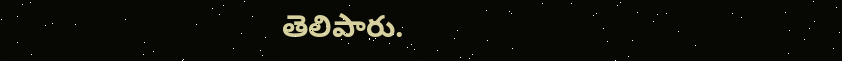తెలిపారు.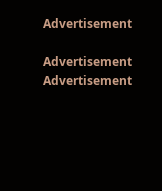Advertisement

Advertisement
Advertisement